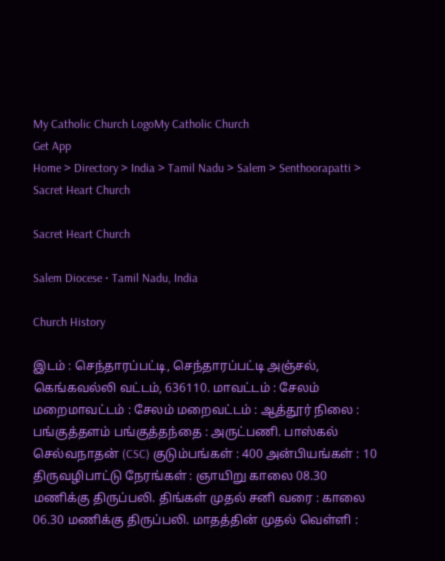My Catholic Church LogoMy Catholic Church
Get App
Home > Directory > India > Tamil Nadu > Salem > Senthoorapatti > Sacret Heart Church

Sacret Heart Church

Salem Diocese • Tamil Nadu, India

Church History

இடம் : செந்தாரப்பட்டி, செந்தாரப்பட்டி அஞ்சல், கெங்கவல்லி வட்டம், 636110. மாவட்டம் : சேலம் மறைமாவட்டம் : சேலம் மறைவட்டம் : ஆத்தூர் நிலை : பங்குத்தளம் பங்குத்தந்தை : அருட்பணி. பாஸ்கல் செல்வநாதன் (CSC) குடும்பங்கள் : 400 அன்பியங்கள் : 10 திருவழிபாட்டு நேரங்கள் : ஞாயிறு காலை 08.30 மணிக்கு திருப்பலி. திங்கள் முதல் சனி வரை : காலை 06.30 மணிக்கு திருப்பலி. மாதத்தின் முதல் வெள்ளி :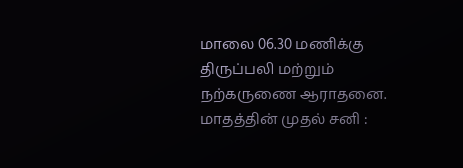மாலை 06.30 மணிக்கு திருப்பலி மற்றும் நற்கருணை ஆராதனை. மாதத்தின் முதல் சனி :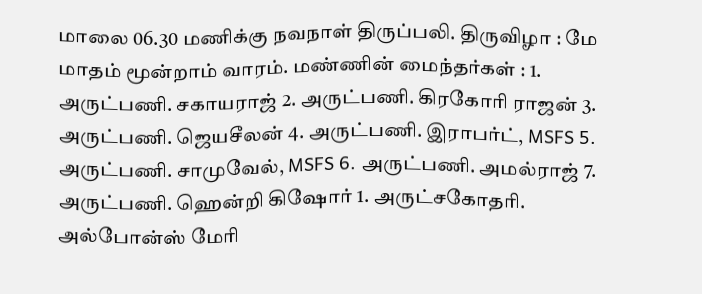மாலை 06.30 மணிக்கு நவநாள் திருப்பலி. திருவிழா : மே மாதம் மூன்றாம் வாரம். மண்ணின் மைந்தர்கள் : 1. அருட்பணி. சகாயராஜ் 2. அருட்பணி. கிரகோரி ராஜன் 3. அருட்பணி. ஜெயசீலன் 4. அருட்பணி. இராபர்ட், MSFS 5. அருட்பணி. சாமுவேல், MSFS 6. அருட்பணி. அமல்ராஜ் 7. அருட்பணி. ஹென்றி கிஷோர் 1. அருட்சகோதரி. அல்போன்ஸ் மேரி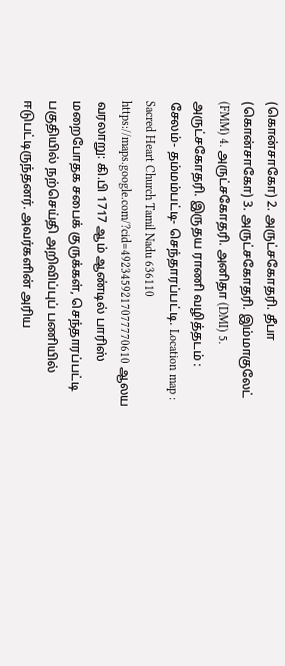(கொன்சாகோ) 2. அருட்சகோதரி. தீபா (கொன்சாகோ) 3. அருட்சகோதரி. இம்மாகுலேட் (FMM) 4. அருட்சகோதரி. அனிதா (DMI) 5. அருட்சகோதரி. இருதய ராணி வழித்தடம் : சேலம்- தம்மம்பட்டி- செந்தாரப்பட்டி. Location map : Sacred Heart Church Tamil Nadu 636110 https://maps.google.com/?cid=4923459217077770610 ஆலய வரலாறு: கி.பி 1717 ஆம் ஆண்டில் பாரிஸ் மறைபோதக சபைக் குருக்கள், செந்தாரப்பட்டி பகுதியில் நற்செய்தி அறிவிப்புப் பணியில் ஈடுபட்டிருந்தனர். அவர்களின் அரிய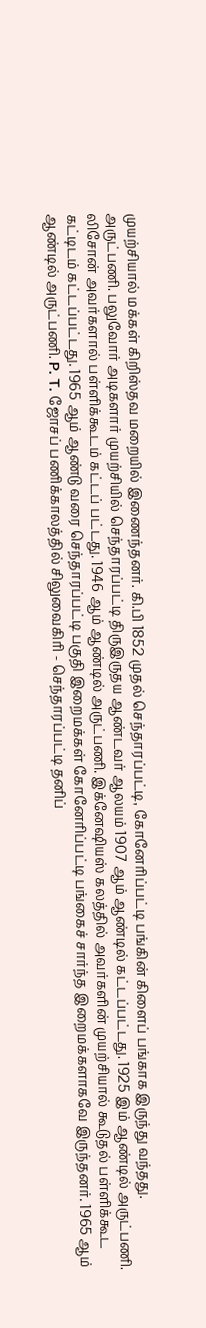முயற்சியால் மக்கள் கிறிஸ்தவ மறையில் இணைந்தனர். கி.பி 1852 முதல் செந்தாரப்பட்டி, கோனேரிப்பட்டி பங்கின் கிளைப் பங்காக இருந்து வந்தது. அருட்பணி. பலுவோர் அடிகளார் முயற்சியில் செந்தாரப்பட்டி திருஇருதய ஆண்டவர் ஆலயம் 1907 ஆம் ஆண்டில் கட்டப்பட்டது. 1925 இம் ஆண்டில் அருட்பணி. லிசோன் அவர்களால் பள்ளிக்கூடம் கட்டப் பட்டது. 1946 ஆம் ஆண்டில் அருட்பணி. இக்னேஷியஸ் கலத்தில் அவர்களின் முயற்சியால் கூடுதல் பள்ளிக்கூட கட்டிடம் கட்டப்பட்டது. 1965 ஆம் ஆண்டு வரை செந்தாரப்பட்டி பகுதி இறைமக்கள் கோனேரிப்பட்டி பங்கைச் சார்ந்த இறைமக்களாகவே இருந்தனர். 1965 ஆம் ஆண்டில் அருட்பணி. P. T. ஜோசப் பணிக்காலத்தில் சிலுவைகிரி - செந்தாரப்பட்டி தனிப்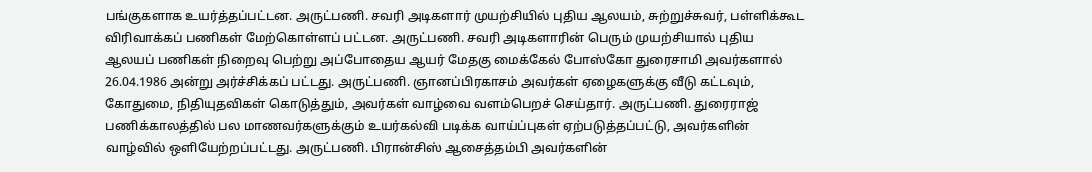பங்குகளாக உயர்த்தப்பட்டன. அருட்பணி. சவரி அடிகளார் முயற்சியில் புதிய ஆலயம், சுற்றுச்சுவர், பள்ளிக்கூட விரிவாக்கப் பணிகள் மேற்கொள்ளப் பட்டன. அருட்பணி. சவரி அடிகளாரின் பெரும் முயற்சியால் புதிய ஆலயப் பணிகள் நிறைவு பெற்று அப்போதைய ஆயர் மேதகு மைக்கேல் போஸ்கோ துரைசாமி அவர்களால் 26.04.1986 அன்று அர்ச்சிக்கப் பட்டது. அருட்பணி. ஞானப்பிரகாசம் அவர்கள் ஏழைகளுக்கு வீடு கட்டவும், கோதுமை, நிதியுதவிகள் கொடுத்தும், அவர்கள் வாழ்வை வளம்பெறச் செய்தார். அருட்பணி. துரைராஜ் பணிக்காலத்தில் பல மாணவர்களுக்கும் உயர்கல்வி படிக்க வாய்ப்புகள் ஏற்படுத்தப்பட்டு, அவர்களின் வாழ்வில் ஒளியேற்றப்பட்டது. அருட்பணி. பிரான்சிஸ் ஆசைத்தம்பி அவர்களின்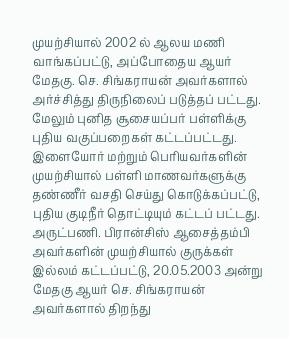முயற்சியால் 2002 ல் ஆலய மணி வாங்கப்பட்டு, அப்போதைய ஆயர் மேதகு. செ. சிங்கராயன் அவர்களால் அர்ச்சித்து திருநிலைப் படுத்தப் பட்டது. மேலும் புனித சூசையப்பர் பள்ளிக்கு புதிய வகுப்பறைகள் கட்டப்பட்டது. இளையோர் மற்றும் பெரியவர்களின் முயற்சியால் பள்ளி மாணவர்களுக்கு தண்ணீர் வசதி செய்து கொடுக்கப்பட்டு, புதிய குடிநீர் தொட்டியும் கட்டப் பட்டது. அருட்பணி. பிரான்சிஸ் ஆசைத்தம்பி அவர்களின் முயற்சியால் குருக்கள் இல்லம் கட்டப்பட்டு, 20.05.2003 அன்று மேதகு ஆயர் செ. சிங்கராயன் அவர்களால் திறந்து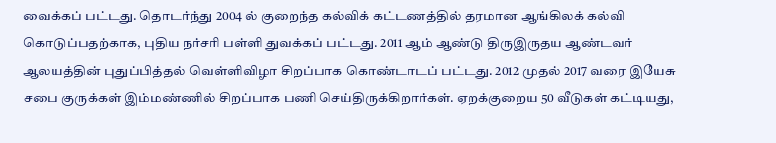வைக்கப் பட்டது. தொடர்ந்து 2004 ல் குறைந்த கல்விக் கட்டணத்தில் தரமான ஆங்கிலக் கல்வி கொடுப்பதற்காக, புதிய நர்சரி பள்ளி துவக்கப் பட்டது. 2011 ஆம் ஆண்டு திருஇருதய ஆண்டவர் ஆலயத்தின் புதுப்பித்தல் வெள்ளிவிழா சிறப்பாக கொண்டாடப் பட்டது. 2012 முதல் 2017 வரை இயேசு சபை குருக்கள் இம்மண்ணில் சிறப்பாக பணி செய்திருக்கிறார்கள். ஏறக்குறைய 50 வீடுகள் கட்டியது,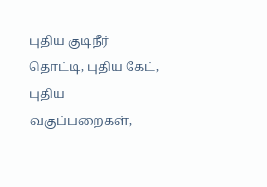புதிய குடிநீர் தொட்டி, புதிய கேட், புதிய வகுப்பறைகள்,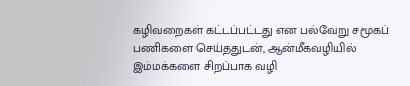கழிவறைகள் கட்டப்பட்டது என பல்வேறு சமூகப் பணிகளை செய்ததுடன், ஆன்மீகவழியில் இம்மக்களை சிறப்பாக வழி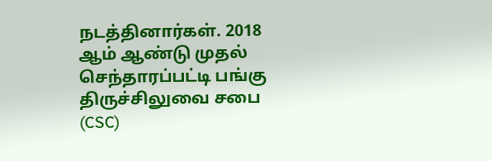நடத்தினார்கள். 2018 ஆம் ஆண்டு முதல் செந்தாரப்பட்டி பங்கு திருச்சிலுவை சபை (CSC)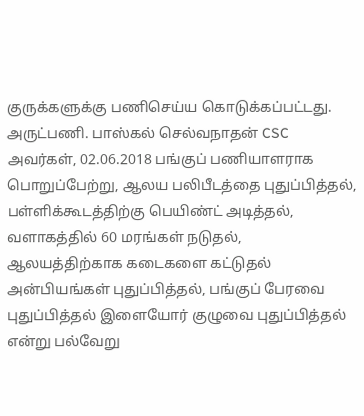குருக்களுக்கு பணிசெய்ய கொடுக்கப்பட்டது. அருட்பணி. பாஸ்கல் செல்வநாதன் CSC அவர்கள், 02.06.2018 பங்குப் பணியாளராக பொறுப்பேற்று, ஆலய பலிபீடத்தை புதுப்பித்தல், பள்ளிக்கூடத்திற்கு பெயிண்ட் அடித்தல், வளாகத்தில் 60 மரங்கள் நடுதல், ஆலயத்திற்காக கடைகளை கட்டுதல் அன்பியங்கள் புதுப்பித்தல், பங்குப் பேரவை புதுப்பித்தல் இளையோர் குழுவை புதுப்பித்தல் என்று பல்வேறு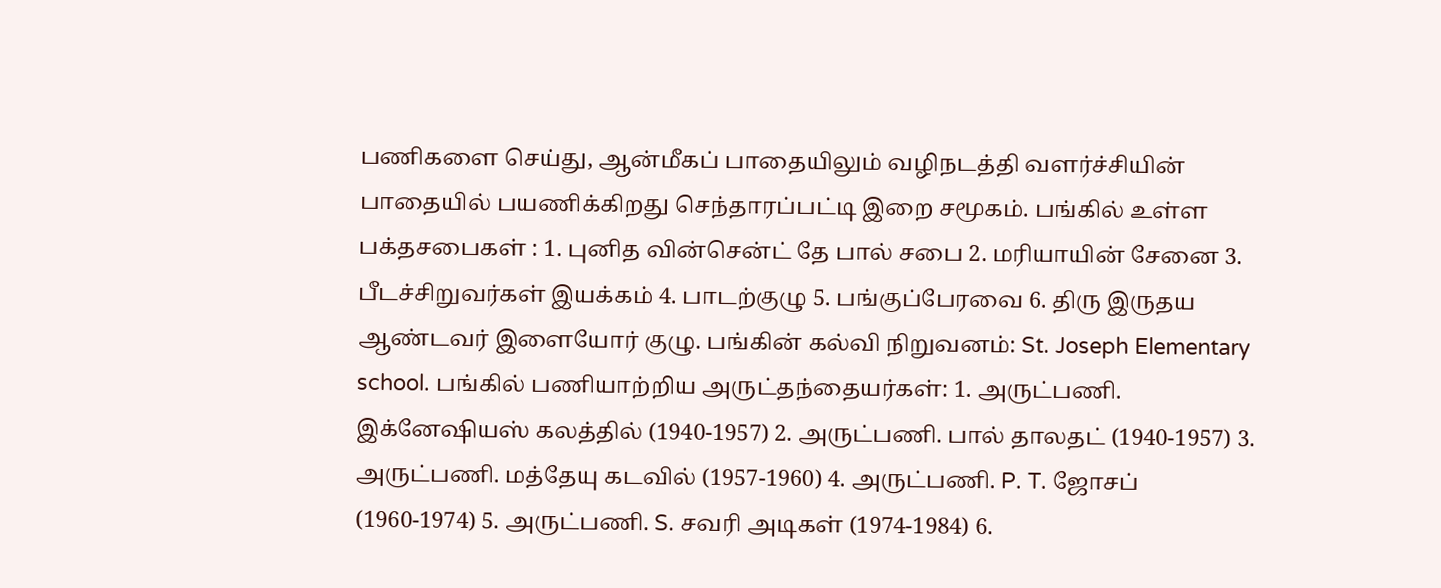பணிகளை செய்து, ஆன்மீகப் பாதையிலும் வழிநடத்தி வளர்ச்சியின் பாதையில் பயணிக்கிறது செந்தாரப்பட்டி இறை சமூகம். பங்கில் உள்ள பக்தசபைகள் : 1. புனித வின்சென்ட் தே பால் சபை 2. மரியாயின் சேனை 3. பீடச்சிறுவர்கள் இயக்கம் 4. பாடற்குழு 5. பங்குப்பேரவை 6. திரு இருதய ஆண்டவர் இளையோர் குழு. பங்கின் கல்வி நிறுவனம்: St. Joseph Elementary school. பங்கில் பணியாற்றிய அருட்தந்தையர்கள்: 1. அருட்பணி. இக்னேஷியஸ் கலத்தில் (1940-1957) 2. அருட்பணி. பால் தாலதட் (1940-1957) 3. அருட்பணி. மத்தேயு கடவில் (1957-1960) 4. அருட்பணி. P. T. ஜோசப் (1960-1974) 5. அருட்பணி. S. சவரி அடிகள் (1974-1984) 6.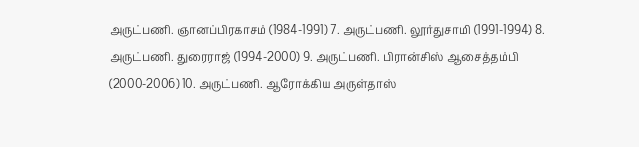அருட்பணி. ஞானப்பிரகாசம் (1984-1991) 7. அருட்பணி. லூர்துசாமி (1991-1994) 8. அருட்பணி. துரைராஜ் (1994-2000) 9. அருட்பணி. பிரான்சிஸ் ஆசைத்தம்பி (2000-2006) 10. அருட்பணி. ஆரோக்கிய அருள்தாஸ்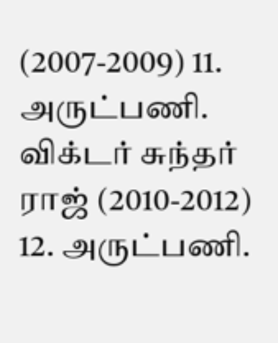(2007-2009) 11. அருட்பணி. விக்டர் சுந்தர் ராஜ் (2010-2012) 12. அருட்பணி.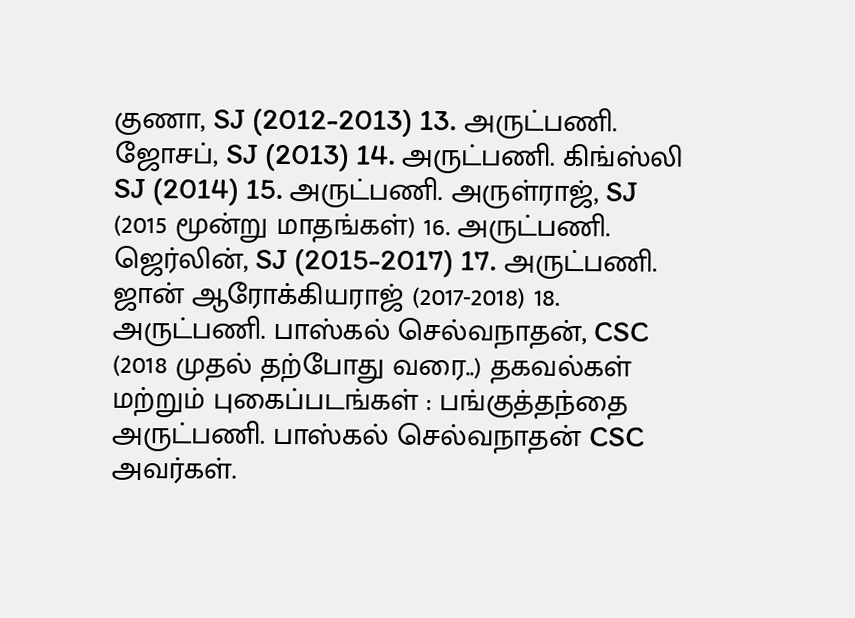குணா, SJ (2012-2013) 13. அருட்பணி. ஜோசப், SJ (2013) 14. அருட்பணி. கிங்ஸ்லி SJ (2014) 15. அருட்பணி. அருள்ராஜ், SJ (2015 மூன்று மாதங்கள்) 16. அருட்பணி. ஜெர்லின், SJ (2015-2017) 17. அருட்பணி. ஜான் ஆரோக்கியராஜ் (2017-2018) 18. அருட்பணி. பாஸ்கல் செல்வநாதன், CSC (2018 முதல் தற்போது வரை..) தகவல்கள் மற்றும் புகைப்படங்கள் : பங்குத்தந்தை அருட்பணி. பாஸ்கல் செல்வநாதன் CSC அவர்கள்.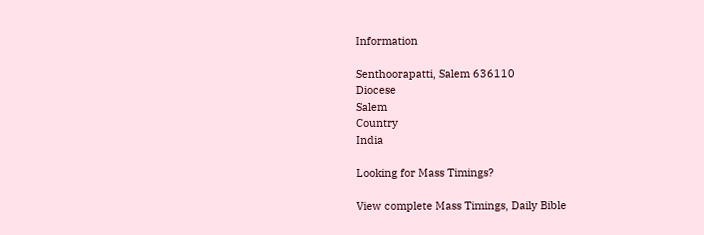Information

Senthoorapatti, Salem 636110
Diocese
Salem
Country
India

Looking for Mass Timings?

View complete Mass Timings, Daily Bible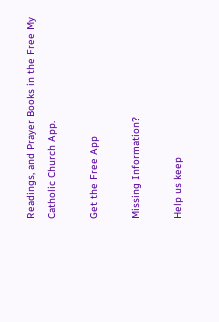Readings, and Prayer Books in the Free My Catholic Church App.

Get the Free App

Missing Information?

Help us keep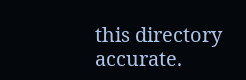this directory accurate.